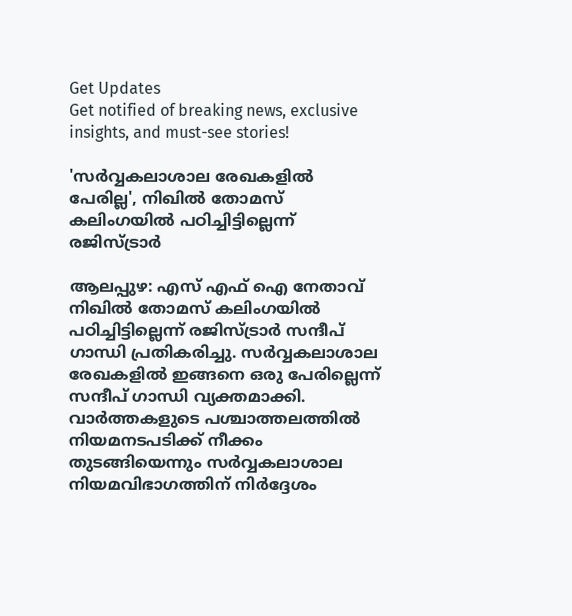Get Updates
Get notified of breaking news, exclusive insights, and must-see stories!

'സര്‍വ്വകലാശാല രേഖകളില്‍ പേരില്ല', നിഖില്‍ തോമസ് കലിംഗയില്‍ പഠിച്ചിട്ടില്ലെന്ന് രജിസ്ട്രാര്‍

ആലപ്പുഴ: എസ് എഫ് ഐ നേതാവ് നിഖില്‍ തോമസ് കലിംഗയില്‍ പഠിച്ചിട്ടില്ലെന്ന് രജിസ്ട്രാര്‍ സന്ദീപ് ഗാന്ധി പ്രതികരിച്ചു. സര്‍വ്വകലാശാല രേഖകളില്‍ ഇങ്ങനെ ഒരു പേരില്ലെന്ന് സന്ദീപ് ഗാന്ധി വ്യക്തമാക്കി. വാര്‍ത്തകളുടെ പശ്ചാത്തലത്തില്‍ നിയമനടപടിക്ക് നീക്കം തുടങ്ങിയെന്നും സര്‍വ്വകലാശാല നിയമവിഭാഗത്തിന് നിര്‍ദ്ദേശം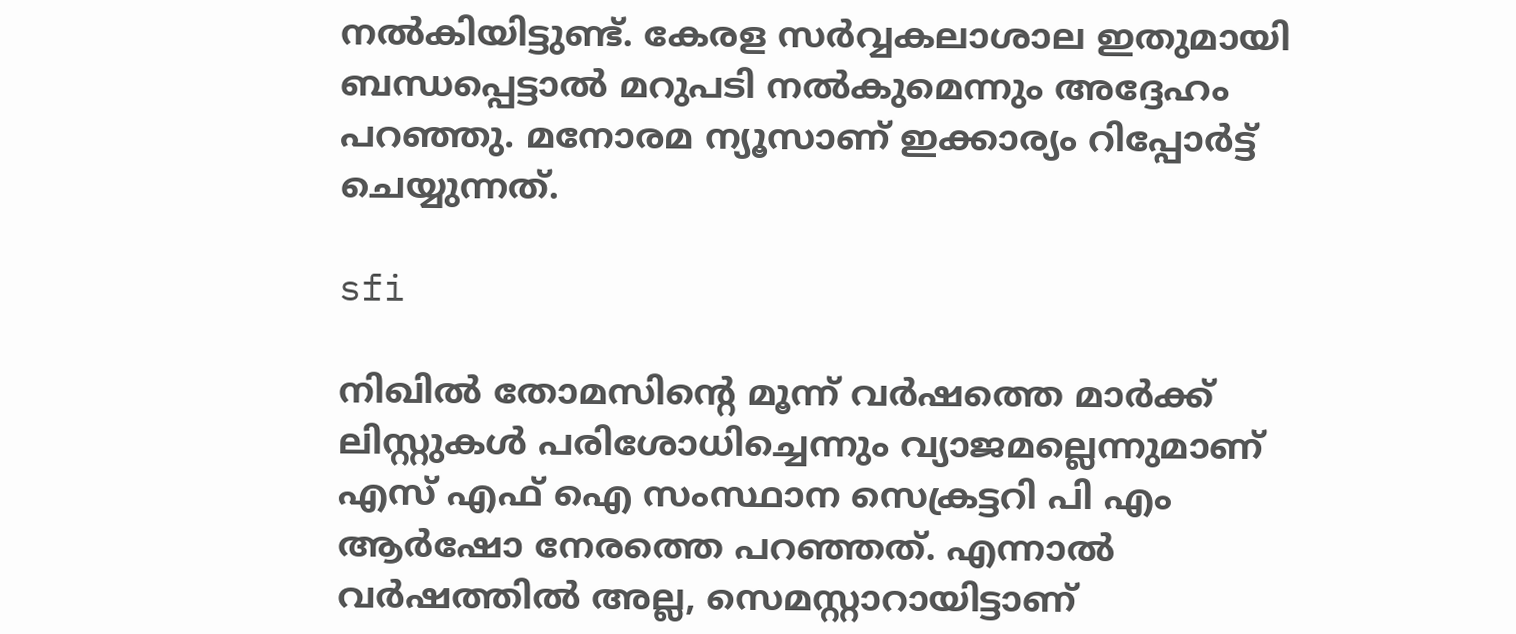നല്‍കിയിട്ടുണ്ട്. കേരള സര്‍വ്വകലാശാല ഇതുമായി ബന്ധപ്പെട്ടാല്‍ മറുപടി നല്‍കുമെന്നും അദ്ദേഹം പറഞ്ഞു. മനോരമ ന്യൂസാണ് ഇക്കാര്യം റിപ്പോര്‍ട്ട് ചെയ്യുന്നത്.

sfi

നിഖില്‍ തോമസിന്റെ മൂന്ന് വര്‍ഷത്തെ മാര്‍ക്ക് ലിസ്റ്റുകള്‍ പരിശോധിച്ചെന്നും വ്യാജമല്ലെന്നുമാണ് എസ് എഫ് ഐ സംസ്ഥാന സെക്രട്ടറി പി എം ആര്‍ഷോ നേരത്തെ പറഞ്ഞത്. എന്നാല്‍ വര്‍ഷത്തില്‍ അല്ല, സെമസ്റ്റാറായിട്ടാണ്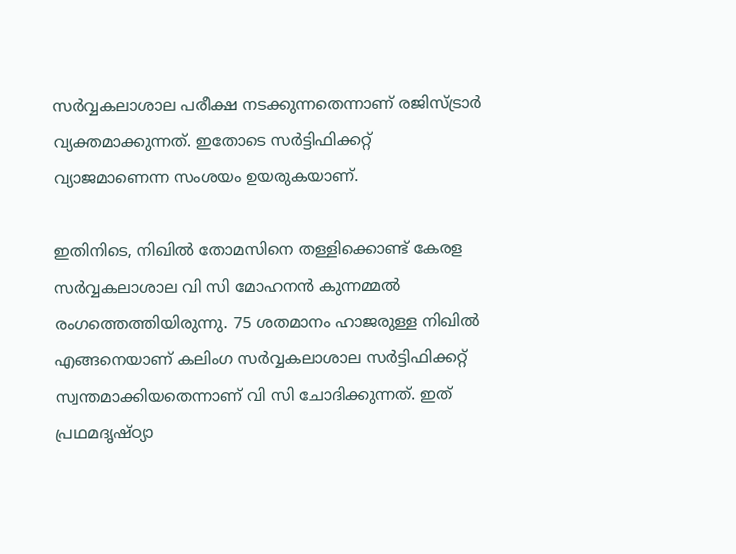സര്‍വ്വകലാശാല പരീക്ഷ നടക്കുന്നതെന്നാണ് രജിസ്ട്രാര്‍ വ്യക്തമാക്കുന്നത്. ഇതോടെ സര്‍ട്ടിഫിക്കറ്റ് വ്യാജമാണെന്ന സംശയം ഉയരുകയാണ്.

ഇതിനിടെ, നിഖില്‍ തോമസിനെ തള്ളിക്കൊണ്ട് കേരള സര്‍വ്വകലാശാല വി സി മോഹനന്‍ കുന്നമ്മല്‍ രംഗത്തെത്തിയിരുന്നു. 75 ശതമാനം ഹാജരുള്ള നിഖില്‍ എങ്ങനെയാണ് കലിംഗ സര്‍വ്വകലാശാല സര്‍ട്ടിഫിക്കറ്റ് സ്വന്തമാക്കിയതെന്നാണ് വി സി ചോദിക്കുന്നത്. ഇത് പ്രഥമദൃഷ്ഠ്യാ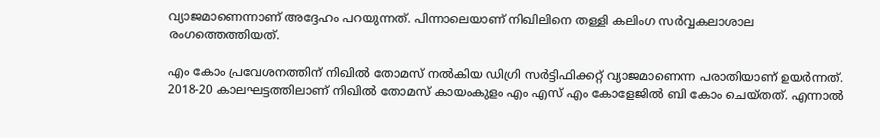വ്യാജമാണെന്നാണ് അദ്ദേഹം പറയുന്നത്. പിന്നാലെയാണ് നിഖിലിനെ തള്ളി കലിംഗ സര്‍വ്വകലാശാല രംഗത്തെത്തിയത്.

എം കോം പ്രവേശനത്തിന് നിഖില്‍ തോമസ് നല്‍കിയ ഡിഗ്രി സര്‍ട്ടിഫിക്കറ്റ് വ്യാജമാണെന്ന പരാതിയാണ് ഉയര്‍ന്നത്. 2018-20 കാലഘട്ടത്തിലാണ് നിഖില്‍ തോമസ് കായംകുളം എം എസ് എം കോളേജില്‍ ബി കോം ചെയ്തത്. എന്നാല്‍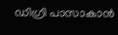ഡിഗ്രി പാസാകാന്‍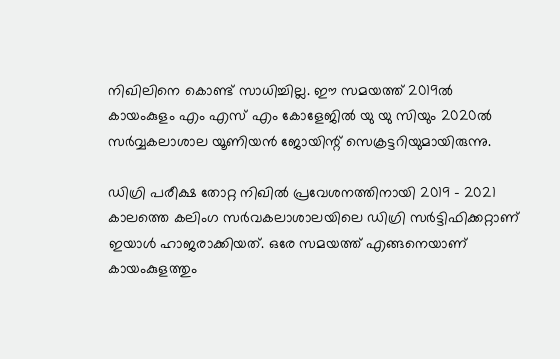നിഖിലിനെ കൊണ്ട് സാധിച്ചില്ല. ഈ സമയത്ത് 2019ല്‍ കായംകുളം എം എസ് എം കോളേജില്‍ യു യു സിയും 2020ല്‍ സര്‍വ്വകലാശാല യൂണിയന്‍ ജോയിന്റ് സെക്രട്ടറിയുമായിരുന്നു.

ഡിഗ്രി പരീക്ഷ തോറ്റ നിഖില്‍ പ്രവേശനത്തിനായി 2019 - 2021 കാലത്തെ കലിംഗ സര്‍വകലാശാലയിലെ ഡിഗ്രി സര്‍ട്ടിഫിക്കറ്റാണ് ഇയാള്‍ ഹാജരാക്കിയത്. ഒരേ സമയത്ത് എങ്ങനെയാണ് കായംകുളത്തും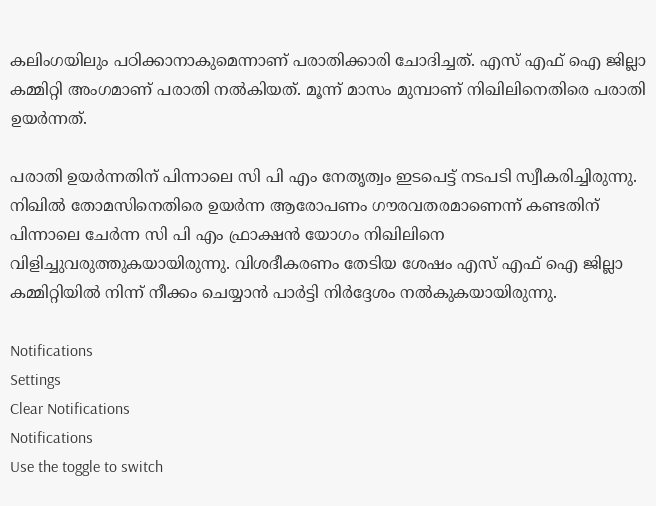കലിംഗയിലും പഠിക്കാനാകുമെന്നാണ് പരാതിക്കാരി ചോദിച്ചത്. എസ് എഫ് ഐ ജില്ലാ കമ്മിറ്റി അംഗമാണ് പരാതി നല്‍കിയത്. മൂന്ന് മാസം മുമ്പാണ് നിഖിലിനെതിരെ പരാതി ഉയര്‍ന്നത്.

പരാതി ഉയര്‍ന്നതിന് പിന്നാലെ സി പി എം നേതൃത്വം ഇടപെട്ട് നടപടി സ്വീകരിച്ചിരുന്നു. നിഖില്‍ തോമസിനെതിരെ ഉയര്‍ന്ന ആരോപണം ഗൗരവതരമാണെന്ന് കണ്ടതിന് പിന്നാലെ ചേര്‍ന്ന സി പി എം ഫ്രാക്ഷന്‍ യോഗം നിഖിലിനെ വിളിച്ചുവരുത്തുകയായിരുന്നു. വിശദീകരണം തേടിയ ശേഷം എസ് എഫ് ഐ ജില്ലാ കമ്മിറ്റിയില്‍ നിന്ന് നീക്കം ചെയ്യാന്‍ പാര്‍ട്ടി നിര്‍ദ്ദേശം നല്‍കുകയായിരുന്നു.

Notifications
Settings
Clear Notifications
Notifications
Use the toggle to switch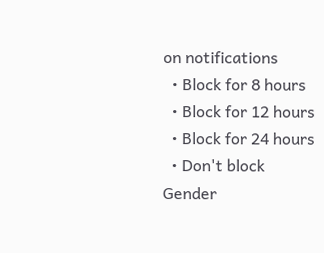on notifications
  • Block for 8 hours
  • Block for 12 hours
  • Block for 24 hours
  • Don't block
Gender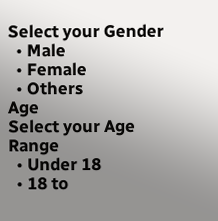Select your Gender
  • Male
  • Female
  • Others
Age
Select your Age Range
  • Under 18
  • 18 to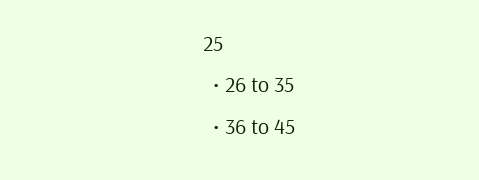25
  • 26 to 35
  • 36 to 45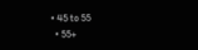• 45 to 55
  • 55+